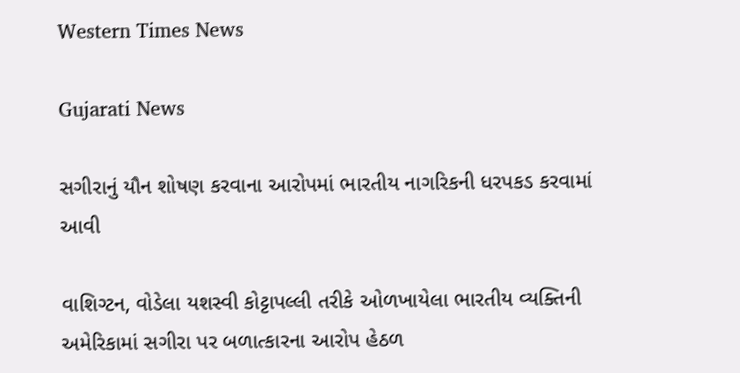Western Times News

Gujarati News

સગીરાનું યૌન શોષણ કરવાના આરોપમાં ભારતીય નાગરિકની ધરપકડ કરવામાં આવી

વાશિગ્ટન, વોડેલા યશસ્વી કોટ્ટાપલ્લી તરીકે ઓળખાયેલા ભારતીય વ્યક્તિની અમેરિકામાં સગીરા પર બળાત્કારના આરોપ હેઠળ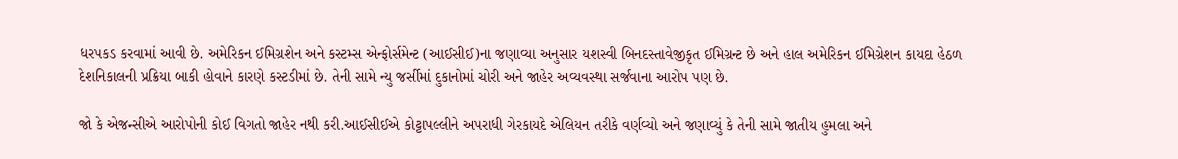ધરપકડ કરવામાં આવી છે. અમેરિકન ઈમિગ્રશેન અને કસ્ટમ્સ એન્ફોર્સમેન્ટ (આઈસીઈ)ના જણાવ્યા અનુસાર યશસ્વી બિનદસ્તાવેજીકૃત ઈમિગ્રન્ટ છે અને હાલ અમેરિકન ઈમિગ્રેશન કાયદા હેઠળ દેશનિકાલની પ્રક્રિયા બાકી હોવાને કારણે કસ્ટડીમાં છે. તેની સામે ન્યુ જર્સીમાં દુકાનોમાં ચોરી અને જાહેર અવ્યવસ્થા સર્જવાના આરોપ પણ છે.

જો કે એજન્સીએ આરોપોની કોઈ વિગતો જાહેર નથી કરી.આઈસીઈએ કોટ્ટાપલ્લીને અપરાધી ગેરકાયદે એલિયન તરીકે વર્ણવ્યો અને જણાવ્યું કે તેની સામે જાતીય હુમલા અને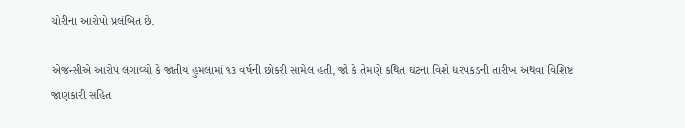ચોરીના આરોપો પ્રલંબિત છે.

એજન્સીએ આરોપ લગાવ્યો કે જાતીય હુમલામાં ૧૩ વર્ષની છોકરી સામેલ હતી, જો કે તેમણે કથિત ઘટના વિશે ધરપકડની તારીખ અથવા વિશિષ્ટ જાણકારી સહિત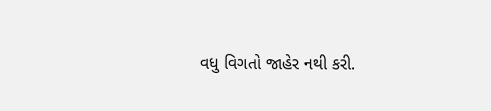વધુ વિગતો જાહેર નથી કરી.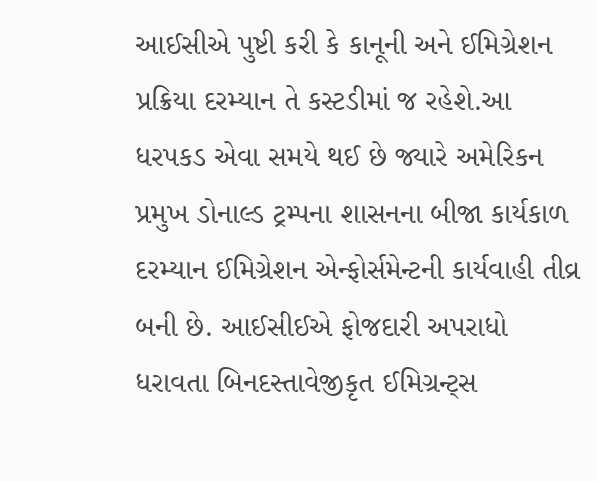આઈસીએ પુષ્ટી કરી કે કાનૂની અને ઈમિગ્રેશન પ્રક્રિયા દરમ્યાન તે કસ્ટડીમાં જ રહેશે.આ ધરપકડ એવા સમયે થઈ છે જ્યારે અમેરિકન પ્રમુખ ડોનાલ્ડ ટ્રમ્પના શાસનના બીજા કાર્યકાળ દરમ્યાન ઈમિગ્રેશન એન્ફોર્સમેન્ટની કાર્યવાહી તીવ્ર બની છે. આઈસીઈએ ફોજદારી અપરાધો ધરાવતા બિનદસ્તાવેજીકૃત ઈમિગ્રન્ટ્‌સ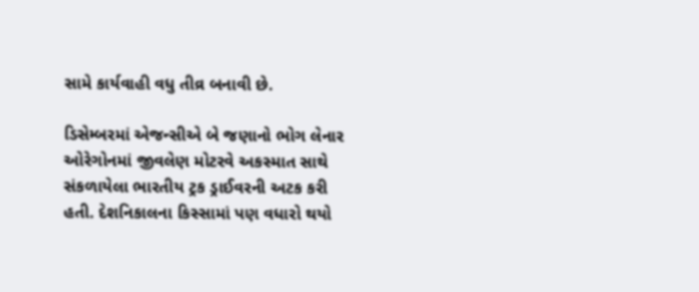સામે કાર્યવાહી વધુ તીવ્ર બનાવી છે.

ડિસેમ્બરમાં એજન્સીએ બે જણાનો ભોગ લેનાર ઓરેગોનમાં જીવલેણ મોટરવે અકસ્માત સાથે સંકળાયેલા ભારતીય ટ્રક ડ્રાઈવરની અટક કરી હતી. દેશનિકાલના કિસ્સામાં પણ વધારો થયો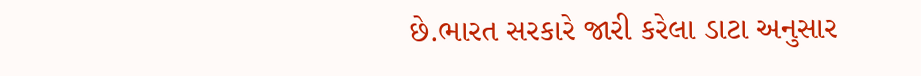છે.ભારત સરકારે જારી કરેલા ડાટા અનુસાર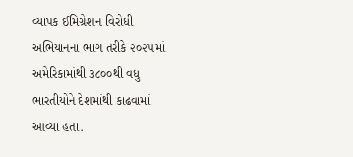વ્યાપક ઈમિગ્રેશન વિરોધી અભિયાનના ભાગ તરીકે ૨૦૨૫માં અમેરિકામાંથી ૩૮૦૦થી વધુ ભારતીયોને દેશમાંથી કાઢવામાં આવ્યા હતા.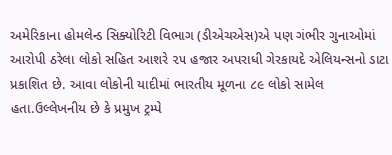અમેરિકાના હોમલેન્ડ સિક્યોરિટી વિભાગ (ડીએચએસ)એ પણ ગંભીર ગુનાઓમાં આરોપી ઠરેલા લોકો સહિત આશરે ૨૫ હજાર અપરાધી ગેરકાયદે એલિયન્સનો ડાટા પ્રકાશિત છે. આવા લોકોની યાદીમાં ભારતીય મૂળના ૮૯ લોકો સામેલ હતા.ઉલ્લેખનીય છે કે પ્રમુખ ટ્રમ્પે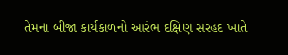તેમના બીજા કાર્યકાળનો આરંભ દક્ષિણ સરહદ ખાતે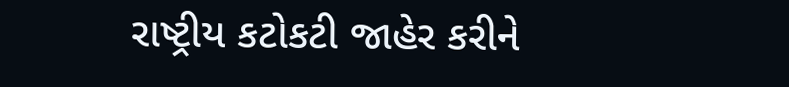રાષ્ટ્રીય કટોકટી જાહેર કરીને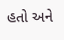હતો અને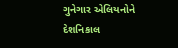ગુનેગાર એલિયનોને દેશનિકાલ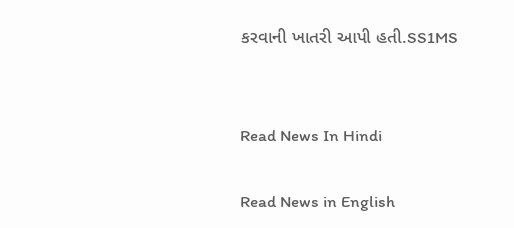કરવાની ખાતરી આપી હતી.SS1MS


Read News In Hindi

Read News in English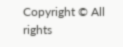Copyright © All rights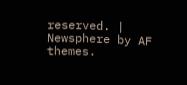reserved. | Newsphere by AF themes.